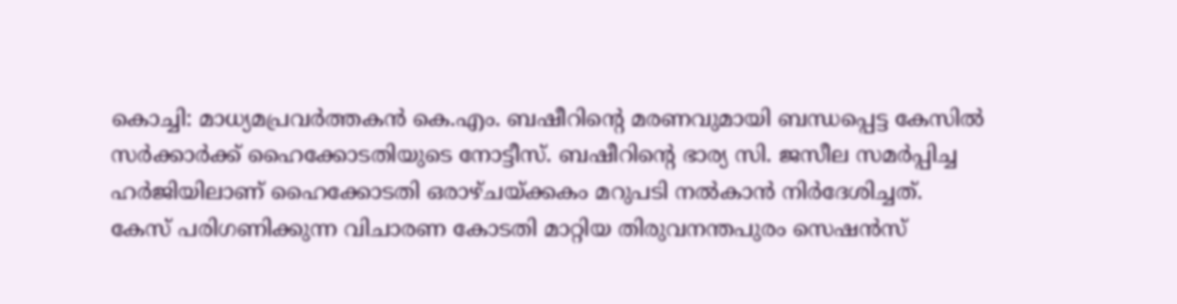കൊച്ചി: മാധ്യമപ്രവർത്തകൻ കെ.എം. ബഷീറിന്റെ മരണവുമായി ബന്ധപ്പെട്ട കേസിൽ സർക്കാർക്ക് ഹൈക്കോടതിയുടെ നോട്ടീസ്. ബഷീറിന്റെ ഭാര്യ സി. ജസീല സമർപ്പിച്ച ഹർജിയിലാണ് ഹൈക്കോടതി ഒരാഴ്ചയ്ക്കകം മറുപടി നൽകാൻ നിർദേശിച്ചത്.
കേസ് പരിഗണിക്കുന്ന വിചാരണ കോടതി മാറ്റിയ തിരുവനന്തപുരം സെഷൻസ്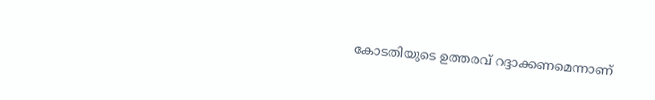കോടതിയുടെ ഉത്തരവ് റദ്ദാക്കണമെന്നാണ്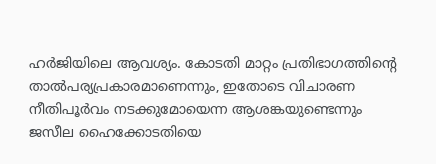ഹർജിയിലെ ആവശ്യം. കോടതി മാറ്റം പ്രതിഭാഗത്തിന്റെ താൽപര്യപ്രകാരമാണെന്നും, ഇതോടെ വിചാരണ നീതിപൂർവം നടക്കുമോയെന്ന ആശങ്കയുണ്ടെന്നും ജസീല ഹൈക്കോടതിയെ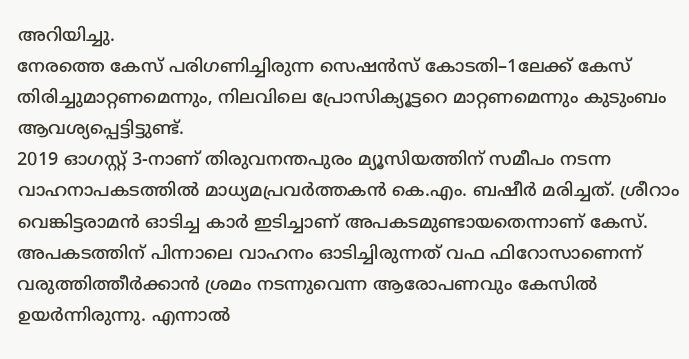അറിയിച്ചു.
നേരത്തെ കേസ് പരിഗണിച്ചിരുന്ന സെഷൻസ് കോടതി–1ലേക്ക് കേസ് തിരിച്ചുമാറ്റണമെന്നും, നിലവിലെ പ്രോസിക്യൂട്ടറെ മാറ്റണമെന്നും കുടുംബം ആവശ്യപ്പെട്ടിട്ടുണ്ട്.
2019 ഓഗസ്റ്റ് 3-നാണ് തിരുവനന്തപുരം മ്യൂസിയത്തിന് സമീപം നടന്ന വാഹനാപകടത്തിൽ മാധ്യമപ്രവർത്തകൻ കെ.എം. ബഷീർ മരിച്ചത്. ശ്രീറാം വെങ്കിട്ടരാമൻ ഓടിച്ച കാർ ഇടിച്ചാണ് അപകടമുണ്ടായതെന്നാണ് കേസ്.
അപകടത്തിന് പിന്നാലെ വാഹനം ഓടിച്ചിരുന്നത് വഫ ഫിറോസാണെന്ന് വരുത്തിത്തീർക്കാൻ ശ്രമം നടന്നുവെന്ന ആരോപണവും കേസിൽ ഉയർന്നിരുന്നു. എന്നാൽ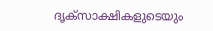ദൃക്സാക്ഷികളുടെയും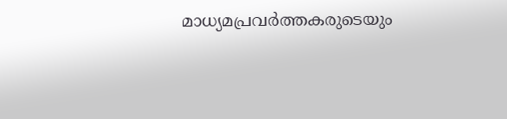മാധ്യമപ്രവർത്തകരുടെയും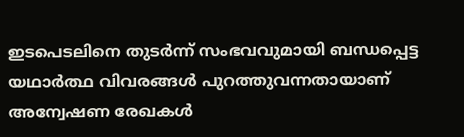ഇടപെടലിനെ തുടർന്ന് സംഭവവുമായി ബന്ധപ്പെട്ട യഥാർത്ഥ വിവരങ്ങൾ പുറത്തുവന്നതായാണ് അന്വേഷണ രേഖകൾ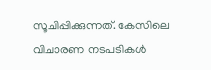സൂചിപ്പിക്കുന്നത്. കേസിലെ വിചാരണ നടപടികൾ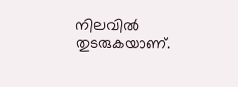നിലവിൽ തുടരുകയാണ്.